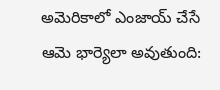అమెరికాలో ఎంజాయ్ చేసే ఆమె భార్యెలా అవుతుంది: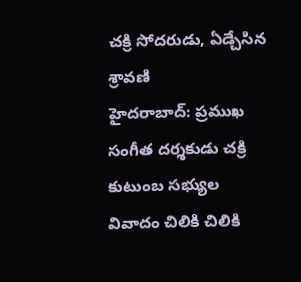చక్రి సోదరుడు, ఏడ్చేసిన శ్రావణి
హైదరాబాద్: ప్రముఖ సంగీత దర్శకుడు చక్రి కుటుంబ సభ్యుల వివాదం చిలికి చిలికి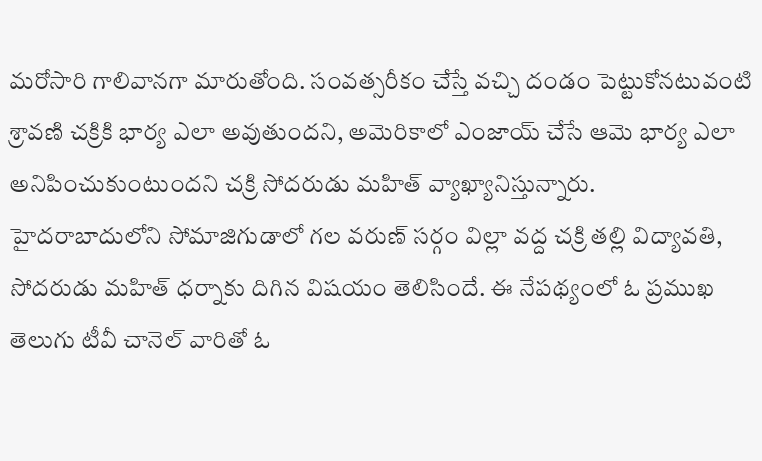మరోసారి గాలివానగా మారుతోంది. సంవత్సరీకం చేస్తే వచ్చి దండం పెట్టుకోనటువంటి శ్రావణి చక్రికి భార్య ఎలా అవుతుందని, అమెరికాలో ఎంజాయ్ చేసే ఆమె భార్య ఎలా అనిపించుకుంటుందని చక్రి సోదరుడు మహిత్ వ్యాఖ్యానిస్తున్నారు.
హైదరాబాదులోని సోమాజిగుడాలో గల వరుణ్ సర్గం విల్లా వద్ద చక్రి తల్లి విద్యావతి, సోదరుడు మహిత్ ధర్నాకు దిగిన విషయం తెలిసిందే. ఈ నేపథ్యంలో ఓ ప్రముఖ తెలుగు టీవీ చానెల్ వారితో ఓ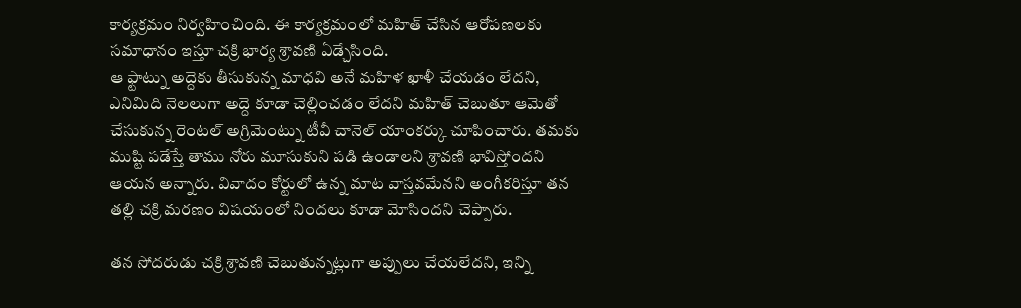కార్యక్రమం నిర్వహించింది. ఈ కార్యక్రమంలో మహిత్ చేసిన ఆరోపణలకు సమాధానం ఇస్తూ చక్రి భార్య శ్రావణి ఏడ్చేసింది.
ఆ ఫ్టాట్ను అద్దెకు తీసుకున్న మాధవి అనే మహిళ ఖాళీ చేయడం లేదని, ఎనిమిది నెలలుగా అద్దె కూడా చెల్లించడం లేదని మహిత్ చెబుతూ ఆమెతో చేసుకున్న రెంటల్ అగ్రిమెంట్ను టీవీ చానెల్ యాంకర్కు చూపించారు. తమకు ముష్టి పడేస్తే తాము నోరు మూసుకుని పడి ఉండాలని శ్రావణి భావిస్తోందని ఆయన అన్నారు. వివాదం కోర్టులో ఉన్న మాట వాస్తవమేనని అంగీకరిస్తూ తన తల్లి చక్రి మరణం విషయంలో నిందలు కూడా మోసిందని చెప్పారు.

తన సోదరుడు చక్రి శ్రావణి చెబుతున్నట్లుగా అప్పులు చేయలేదని, ఇన్ని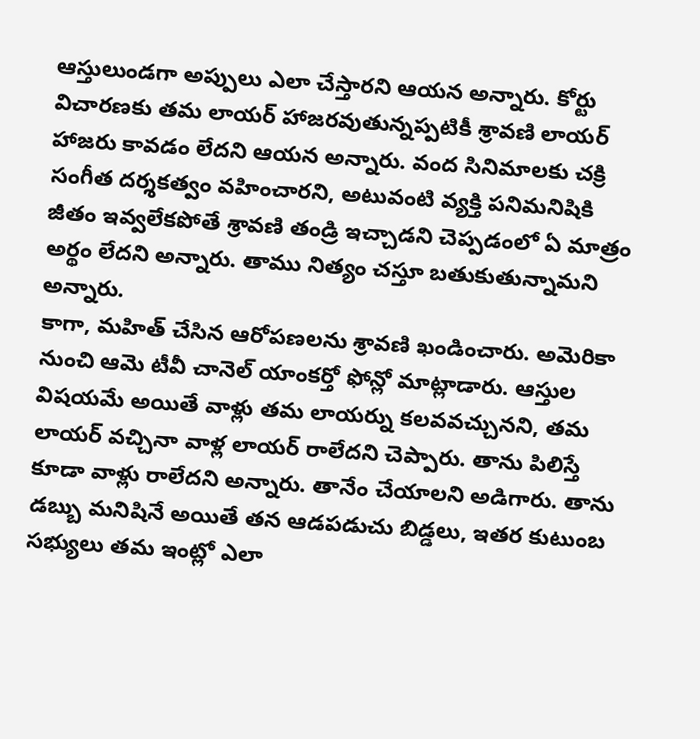ఆస్తులుండగా అప్పులు ఎలా చేస్తారని ఆయన అన్నారు. కోర్టు విచారణకు తమ లాయర్ హాజరవుతున్నప్పటికీ శ్రావణి లాయర్ హాజరు కావడం లేదని ఆయన అన్నారు. వంద సినిమాలకు చక్రి సంగీత దర్శకత్వం వహించారని, అటువంటి వ్యక్తి పనిమనిషికి జీతం ఇవ్వలేకపోతే శ్రావణి తండ్రి ఇచ్చాడని చెప్పడంలో ఏ మాత్రం అర్థం లేదని అన్నారు. తాము నిత్యం చస్తూ బతుకుతున్నామని అన్నారు.
కాగా, మహిత్ చేసిన ఆరోపణలను శ్రావణి ఖండించారు. అమెరికా నుంచి ఆమె టీవీ చానెల్ యాంకర్తో ఫోన్లో మాట్లాడారు. ఆస్తుల విషయమే అయితే వాళ్లు తమ లాయర్ను కలవవచ్చునని, తమ లాయర్ వచ్చినా వాళ్ల లాయర్ రాలేదని చెప్పారు. తాను పిలిస్తే కూడా వాళ్లు రాలేదని అన్నారు. తానేం చేయాలని అడిగారు. తాను డబ్బు మనిషినే అయితే తన ఆడపడుచు బిడ్డలు, ఇతర కుటుంబ సభ్యులు తమ ఇంట్లో ఎలా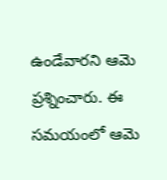ఉండేవారని ఆమె ప్రశ్నించారు. ఈ సమయంలో ఆమె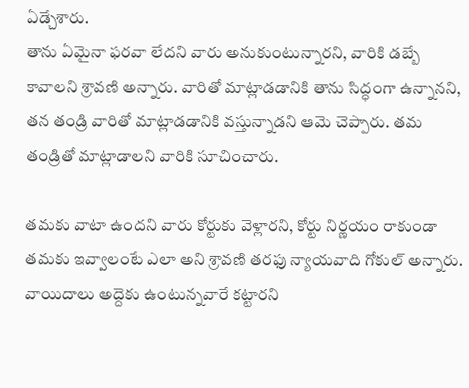ఏడ్చేశారు.
తాను ఏమైనా ఫరవా లేదని వారు అనుకుంటున్నారని, వారికి డబ్బే కావాలని శ్రావణి అన్నారు. వారితో మాట్లాడడానికి తాను సిద్ధంగా ఉన్నానని, తన తండ్రి వారితో మాట్లాడడానికి వస్తున్నాడని ఆమె చెప్పారు. తమ తండ్రితో మాట్లాడాలని వారికి సూచించారు.

తమకు వాటా ఉందని వారు కోర్టుకు వెళ్లారని, కోర్టు నిర్ణయం రాకుండా తమకు ఇవ్వాలంటే ఎలా అని శ్రావణి తరఫు న్యాయవాది గోకుల్ అన్నారు. వాయిదాలు అద్దెకు ఉంటున్నవారే కట్టారని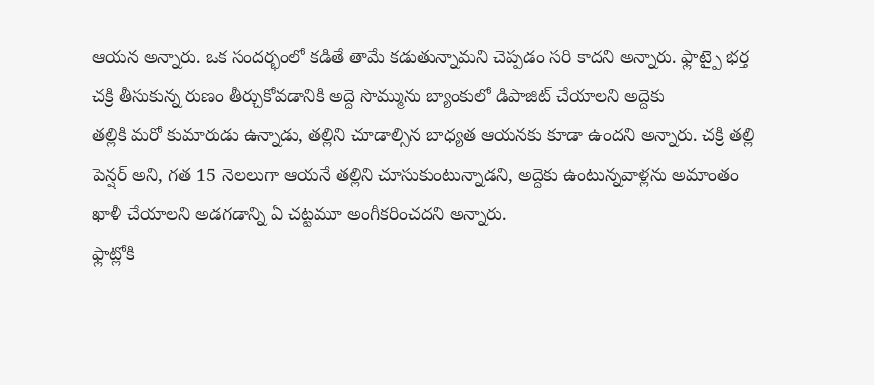ఆయన అన్నారు. ఒక సందర్భంలో కడితే తామే కడుతున్నామని చెప్పడం సరి కాదని అన్నారు. ఫ్లాట్పై భర్త చక్రి తీసుకున్న రుణం తీర్చుకోవడానికి అద్దె సొమ్మును బ్యాంకులో డిపాజిట్ చేయాలని అద్దెకు
తల్లికి మరో కుమారుడు ఉన్నాడు, తల్లిని చూడాల్సిన బాధ్యత ఆయనకు కూడా ఉందని అన్నారు. చక్రి తల్లి పెన్షర్ అని, గత 15 నెలలుగా ఆయనే తల్లిని చూసుకుంటున్నాడని, అద్దెకు ఉంటున్నవాళ్లను అమాంతం ఖాళీ చేయాలని అడగడాన్ని ఏ చట్టమూ అంగీకరించదని అన్నారు.
ఫ్లాట్లోకి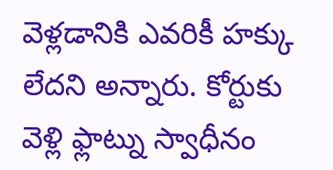వెళ్లడానికి ఎవరికీ హక్కు లేదని అన్నారు. కోర్టుకు వెళ్లి ఫ్లాట్ను స్వాధీనం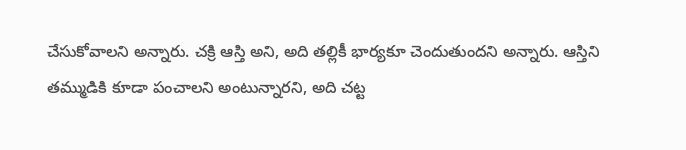చేసుకోవాలని అన్నారు. చక్రి ఆస్తి అని, అది తల్లికీ భార్యకూ చెందుతుందని అన్నారు. ఆస్తిని తమ్ముడికి కూడా పంచాలని అంటున్నారని, అది చట్ట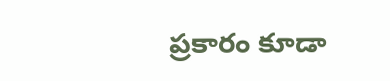ప్రకారం కూడా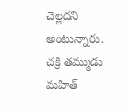చెల్లదని అంటున్నారు. చక్రి తమ్ముడు మహిత్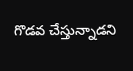గొడవ చేస్తున్నాడని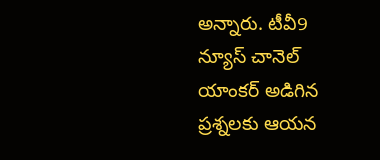అన్నారు. టీవీ9 న్యూస్ చానెల్ యాంకర్ అడిగిన ప్రశ్నలకు ఆయన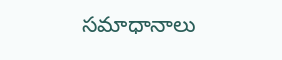సమాధానాలు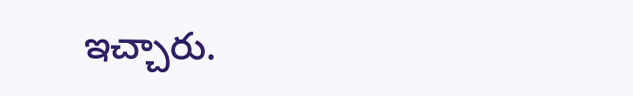ఇచ్చారు.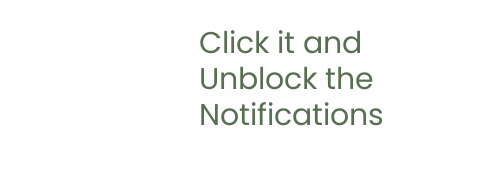Click it and Unblock the Notifications